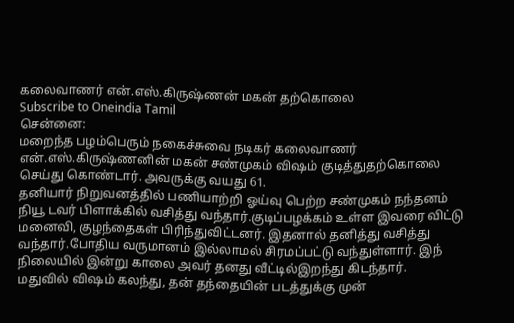கலைவாணர் என்.எஸ்.கிருஷ்ணன் மகன் தற்கொலை
Subscribe to Oneindia Tamil
சென்னை:
மறைந்த பழம்பெரும் நகைச்சுவை நடிகர் கலைவாணர் என்.எஸ்.கிருஷ்ணனின் மகன் சண்முகம் விஷம் குடித்துதற்கொலை செய்து கொண்டார். அவருக்கு வயது 61.
தனியார் நிறுவனத்தில் பணியாற்றி ஓய்வு பெற்ற சண்முகம் நந்தனம் நியூ டவர் பிளாக்கில் வசித்து வந்தார்.குடிப்பழக்கம் உள்ள இவரை விட்டு மனைவி, குழந்தைகள் பிரிந்துவிட்டனர். இதனால் தனித்து வசித்து வந்தார்.போதிய வருமானம் இல்லாமல் சிரமப்பட்டு வந்துள்ளார். இந் நிலையில் இன்று காலை அவர் தனது வீட்டில்இறந்து கிடந்தார்.
மதுவில் விஷம் கலந்து, தன் தந்தையின் படத்துக்கு முன்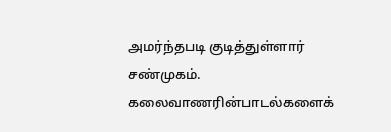அமர்ந்தபடி குடித்துள்ளார் சண்முகம். கலைவாணரின்பாடல்களைக்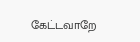கேட்டவாறே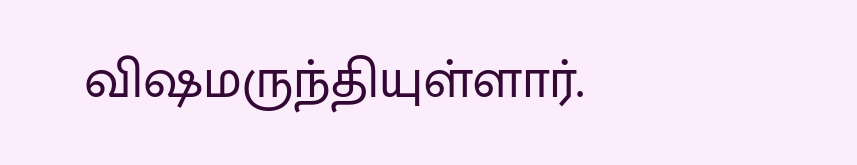விஷமருந்தியுள்ளார்.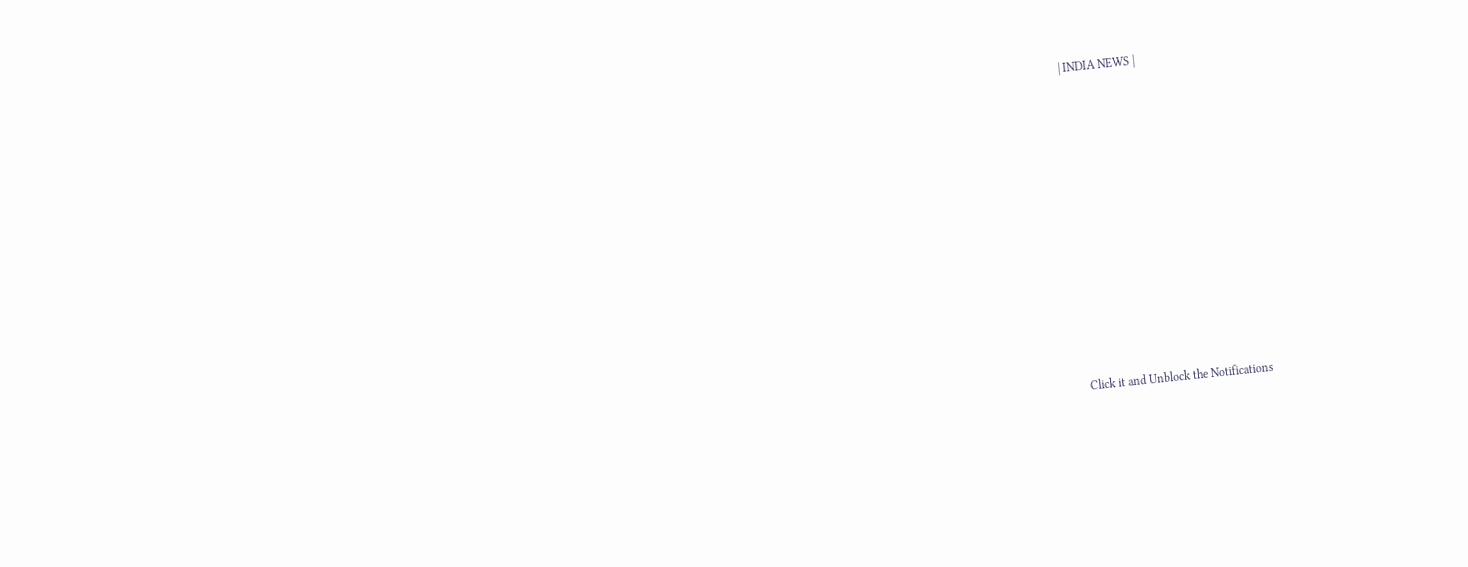| INDIA NEWS |












Click it and Unblock the Notifications